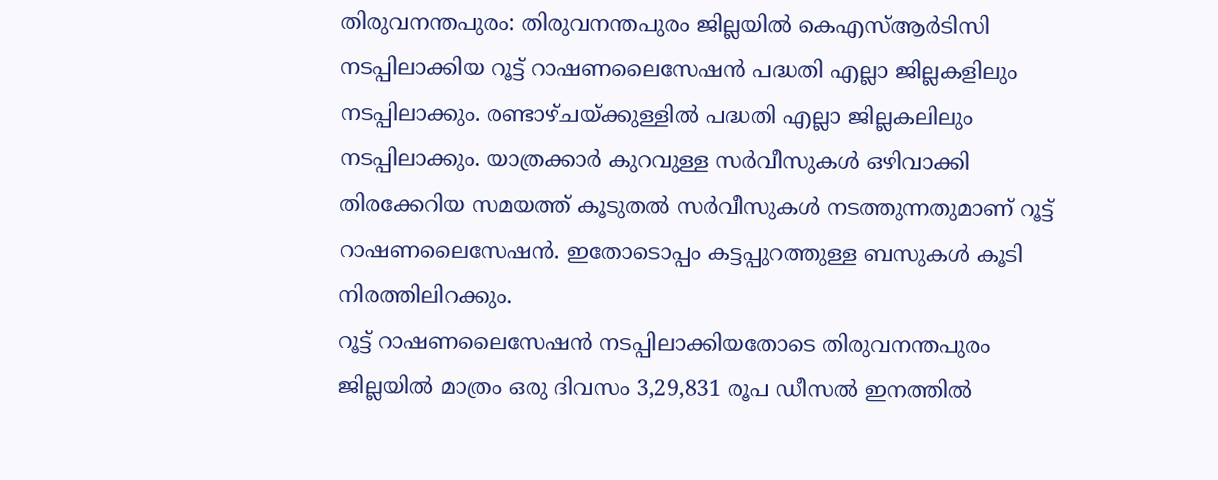തിരുവനന്തപുരം: തിരുവനന്തപുരം ജില്ലയിൽ കെഎസ്ആർടിസി നടപ്പിലാക്കിയ റൂട്ട് റാഷണലൈസേഷൻ പദ്ധതി എല്ലാ ജില്ലകളിലും നടപ്പിലാക്കും. രണ്ടാഴ്ചയ്ക്കുള്ളിൽ പദ്ധതി എല്ലാ ജില്ലകലിലും നടപ്പിലാക്കും. യാത്രക്കാർ കുറവുള്ള സർവീസുകൾ ഒഴിവാക്കി തിരക്കേറിയ സമയത്ത് കൂടുതൽ സർവീസുകൾ നടത്തുന്നതുമാണ് റൂട്ട് റാഷണലൈസേഷൻ. ഇതോടൊപ്പം കട്ടപ്പുറത്തുള്ള ബസുകൾ കൂടി നിരത്തിലിറക്കും.
റൂട്ട് റാഷണലൈസേഷൻ നടപ്പിലാക്കിയതോടെ തിരുവനന്തപുരം ജില്ലയിൽ മാത്രം ഒരു ദിവസം 3,29,831 രൂപ ഡീസൽ ഇനത്തിൽ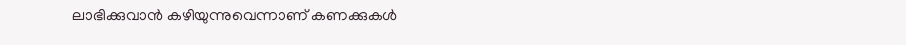ലാഭിക്കുവാൻ കഴിയുന്നുവെന്നാണ് കണക്കുകൾ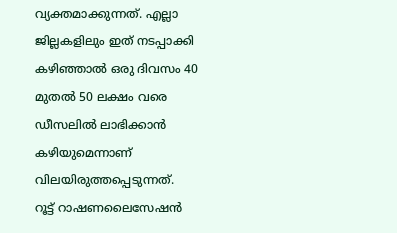വ്യക്തമാക്കുന്നത്. എല്ലാ ജില്ലകളിലും ഇത് നടപ്പാക്കി കഴിഞ്ഞാൽ ഒരു ദിവസം 40 മുതൽ 50 ലക്ഷം വരെ ഡീസലിൽ ലാഭിക്കാൻ കഴിയുമെന്നാണ് വിലയിരുത്തപ്പെടുന്നത്.
റൂട്ട് റാഷണലൈസേഷൻ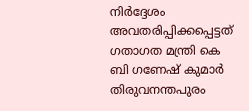നിർദ്ദേശം അവതരിപ്പിക്കപ്പെട്ടത് ഗതാഗത മന്ത്രി കെ ബി ഗണേഷ് കുമാർ തിരുവനന്തപുരം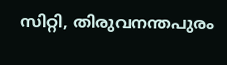സിറ്റി, തിരുവനന്തപുരം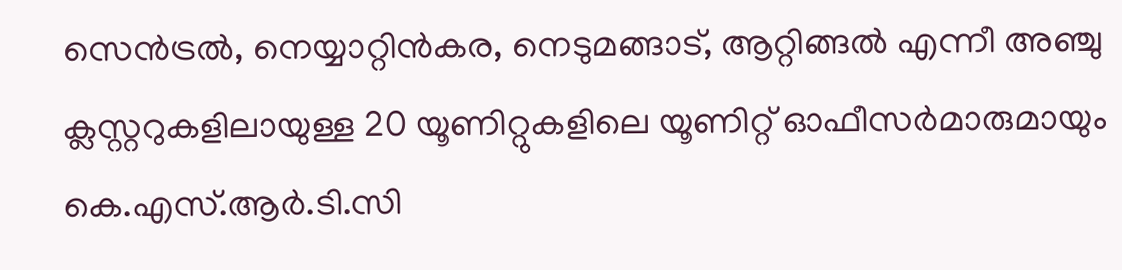സെൻട്രൽ, നെയ്യാറ്റിൻകര, നെടുമങ്ങാട്, ആറ്റിങ്ങൽ എന്നീ അഞ്ചു ക്ലസ്റ്ററുകളിലായുള്ള 20 യൂണിറ്റുകളിലെ യൂണിറ്റ് ഓഫീസർമാരുമായും കെ.എസ്.ആർ.ടി.സി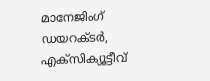മാനേജിംഗ് ഡയറക്ടർ, എക്സിക്യൂട്ടീവ്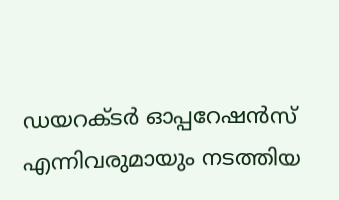ഡയറക്ടർ ഓപ്പറേഷൻസ് എന്നിവരുമായും നടത്തിയ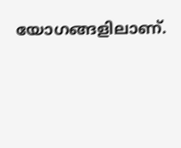യോഗങ്ങളിലാണ്.